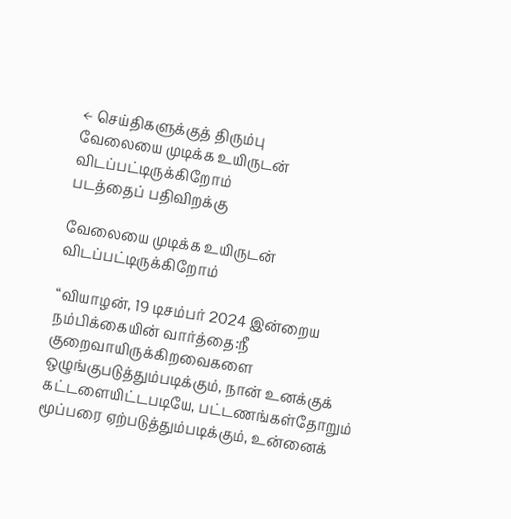← செய்திகளுக்குத் திரும்பு
வேலையை முடிக்க உயிருடன் விடப்பட்டிருக்கிறோம்
படத்தைப் பதிவிறக்கு

வேலையை முடிக்க உயிருடன் விடப்பட்டிருக்கிறோம்

“வியாழன், 19 டிசம்பர் 2024 இன்றைய நம்பிக்கையின் வார்த்தை:நீ குறைவாயிருக்கிறவைகளை ஒழுங்குபடுத்தும்படிக்கும், நான் உனக்குக் கட்டளையிட்டபடியே, பட்டணங்கள்தோறும் மூப்பரை ஏற்படுத்தும்படிக்கும், உன்னைக்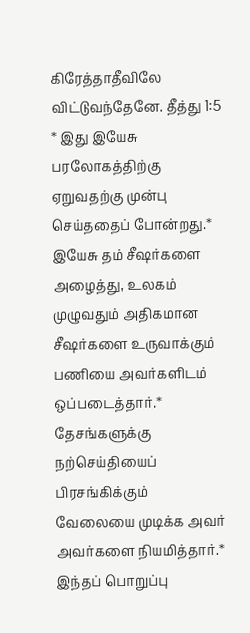கிரேத்தாதீவிலே விட்டுவந்தேனே. தீத்து 1:5 * இது இயேசு பரலோகத்திற்கு ஏறுவதற்கு முன்பு செய்ததைப் போன்றது.* இயேசு தம் சீஷர்களை அழைத்து, உலகம் முழுவதும் அதிகமான சீஷர்களை உருவாக்கும் பணியை அவர்களிடம் ஒப்படைத்தார்.* தேசங்களுக்கு நற்செய்தியைப் பிரசங்கிக்கும் வேலையை முடிக்க அவர் அவர்களை நியமித்தார்.* இந்தப் பொறுப்பு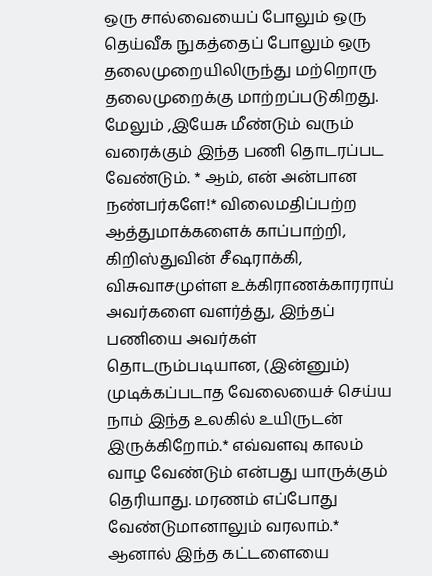ஒரு சால்வையைப் போலும் ஒரு தெய்வீக நுகத்தைப் போலும் ஒரு தலைமுறையிலிருந்து மற்றொரு தலைமுறைக்கு மாற்றப்படுகிறது. மேலும் ,இயேசு மீண்டும் வரும் வரைக்கும் இந்த பணி தொடரப்பட வேண்டும். * ஆம், என் அன்பான நண்பர்களே!* விலைமதிப்பற்ற ஆத்துமாக்களைக் காப்பாற்றி, கிறிஸ்துவின் சீஷராக்கி, விசுவாசமுள்ள உக்கிராணக்காரராய் அவர்களை வளர்த்து, இந்தப் பணியை அவர்கள் தொடரும்படியான, (இன்னும்) முடிக்கப்படாத வேலையைச் செய்ய நாம் இந்த உலகில் உயிருடன் இருக்கிறோம்.* எவ்வளவு காலம் வாழ வேண்டும் என்பது யாருக்கும் தெரியாது. மரணம் எப்போது வேண்டுமானாலும் வரலாம்.* ஆனால் இந்த கட்டளையை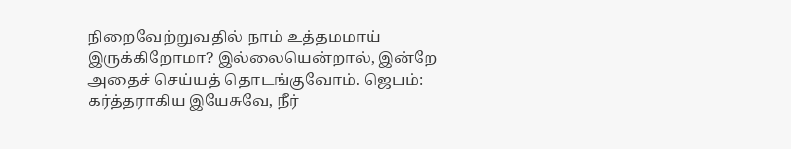நிறைவேற்றுவதில் நாம் உத்தமமாய் இருக்கிறோமா? இல்லையென்றால், இன்றே அதைச் செய்யத் தொடங்குவோம். ஜெபம்: கர்த்தராகிய இயேசுவே, நீர்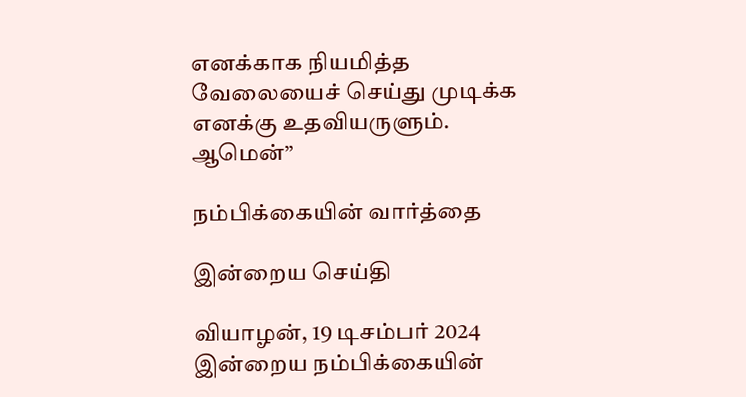எனக்காக நியமித்த வேலையைச் செய்து முடிக்க எனக்கு உதவியருளும். ஆமென்”

நம்பிக்கையின் வார்த்தை

இன்றைய செய்தி

வியாழன், 19 டிசம்பர் 2024 இன்றைய நம்பிக்கையின்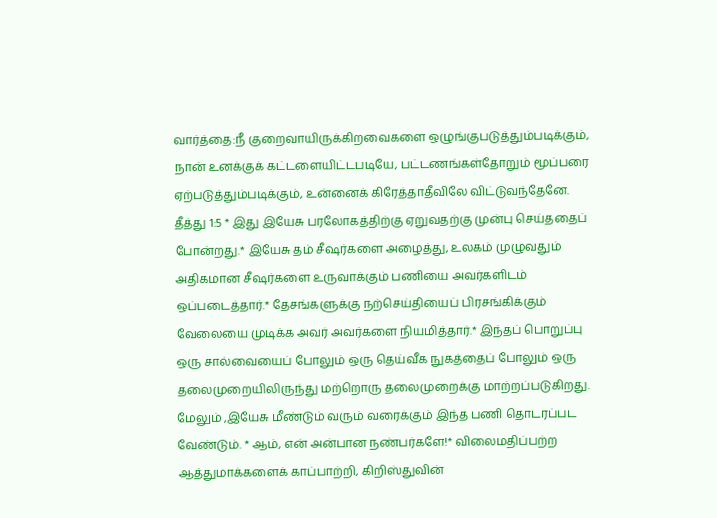வார்த்தை:நீ குறைவாயிருக்கிறவைகளை ஒழுங்குபடுத்தும்படிக்கும், நான் உனக்குக் கட்டளையிட்டபடியே, பட்டணங்கள்தோறும் மூப்பரை ஏற்படுத்தும்படிக்கும், உன்னைக் கிரேத்தாதீவிலே விட்டுவந்தேனே. தீத்து 1:5 * இது இயேசு பரலோகத்திற்கு ஏறுவதற்கு முன்பு செய்ததைப் போன்றது.* இயேசு தம் சீஷர்களை அழைத்து, உலகம் முழுவதும் அதிகமான சீஷர்களை உருவாக்கும் பணியை அவர்களிடம் ஒப்படைத்தார்.* தேசங்களுக்கு நற்செய்தியைப் பிரசங்கிக்கும் வேலையை முடிக்க அவர் அவர்களை நியமித்தார்.* இந்தப் பொறுப்பு ஒரு சால்வையைப் போலும் ஒரு தெய்வீக நுகத்தைப் போலும் ஒரு தலைமுறையிலிருந்து மற்றொரு தலைமுறைக்கு மாற்றப்படுகிறது. மேலும் ,இயேசு மீண்டும் வரும் வரைக்கும் இந்த பணி தொடரப்பட வேண்டும். * ஆம், என் அன்பான நண்பர்களே!* விலைமதிப்பற்ற ஆத்துமாக்களைக் காப்பாற்றி, கிறிஸ்துவின்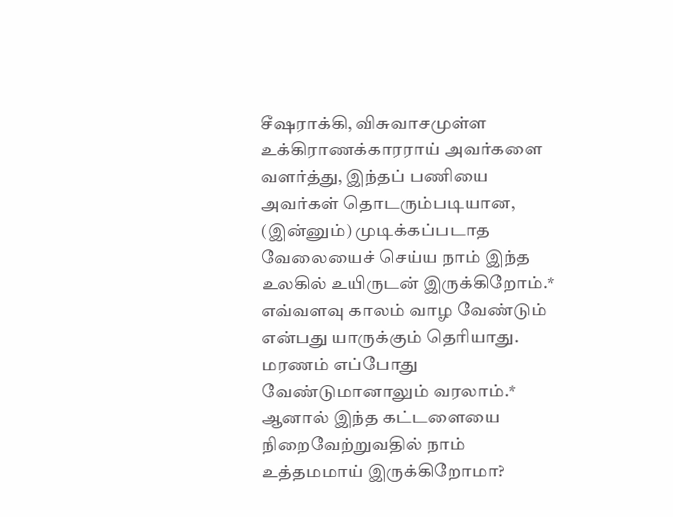சீஷராக்கி, விசுவாசமுள்ள உக்கிராணக்காரராய் அவர்களை வளர்த்து, இந்தப் பணியை அவர்கள் தொடரும்படியான, (இன்னும்) முடிக்கப்படாத வேலையைச் செய்ய நாம் இந்த உலகில் உயிருடன் இருக்கிறோம்.* எவ்வளவு காலம் வாழ வேண்டும் என்பது யாருக்கும் தெரியாது. மரணம் எப்போது வேண்டுமானாலும் வரலாம்.* ஆனால் இந்த கட்டளையை நிறைவேற்றுவதில் நாம் உத்தமமாய் இருக்கிறோமா?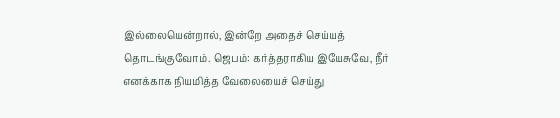இல்லையென்றால், இன்றே அதைச் செய்யத் தொடங்குவோம். ஜெபம்: கர்த்தராகிய இயேசுவே, நீர் எனக்காக நியமித்த வேலையைச் செய்து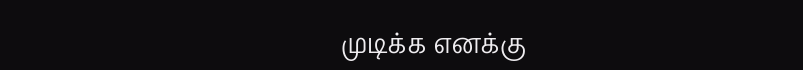முடிக்க எனக்கு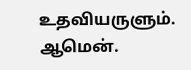உதவியருளும். ஆமென்.